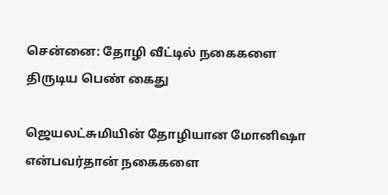சென்னை: தோழி வீட்டில் நகைகளை திருடிய பெண் கைது

ஜெயலட்சுமியின் தோழியான மோனிஷா என்பவர்தான் நகைகளை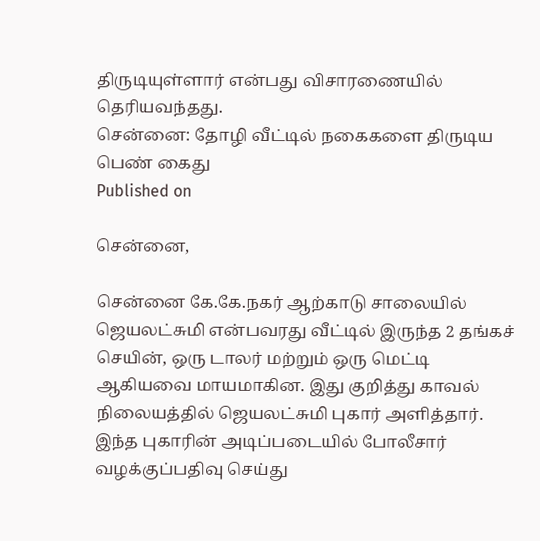திருடியுள்ளார் என்பது விசாரணையில் தெரியவந்தது.
சென்னை: தோழி வீட்டில் நகைகளை திருடிய பெண் கைது
Published on

சென்னை,

சென்னை கே.கே.நகர் ஆற்காடு சாலையில் ஜெயலட்சுமி என்பவரது வீட்டில் இருந்த 2 தங்கச் செயின், ஒரு டாலர் மற்றும் ஒரு மெட்டி ஆகியவை மாயமாகின. இது குறித்து காவல் நிலையத்தில் ஜெயலட்சுமி புகார் அளித்தார். இந்த புகாரின் அடிப்படையில் போலீசார் வழக்குப்பதிவு செய்து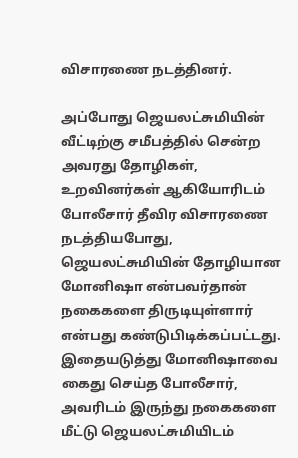விசாரணை நடத்தினர்.

அப்போது ஜெயலட்சுமியின் வீட்டிற்கு சமீபத்தில் சென்ற அவரது தோழிகள், உறவினர்கள் ஆகியோரிடம் போலீசார் தீவிர விசாரணை நடத்தியபோது, ஜெயலட்சுமியின் தோழியான மோனிஷா என்பவர்தான் நகைகளை திருடியுள்ளார் என்பது கண்டுபிடிக்கப்பட்டது. இதையடுத்து மோனிஷாவை கைது செய்த போலீசார், அவரிடம் இருந்து நகைகளை மீட்டு ஜெயலட்சுமியிடம்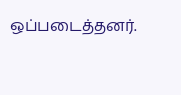ஒப்படைத்தனர்.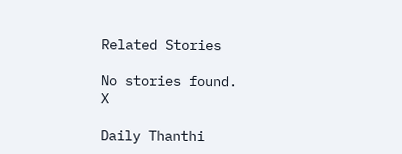Related Stories

No stories found.
X

Daily Thanthi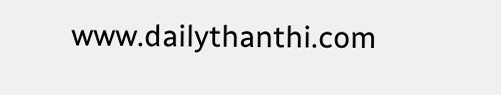www.dailythanthi.com